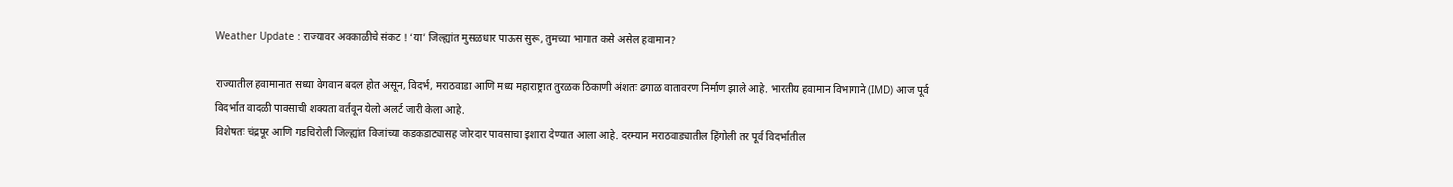Weather Update : राज्यावर अवकाळीचे संकट ! ‘या’ जिल्ह्यांत मुसळधार पाऊस सुरू, तुमच्या भागात कसे असेल हवामान?

राज्यातील हवामानात सध्या वेगवान बदल होत असून, विदर्भ, मराठवाडा आणि मध्य महाराष्ट्रात तुरळक ठिकाणी अंशतः ढगाळ वातावरण निर्माण झाले आहे. भारतीय हवामान विभागाने (IMD) आज पूर्व विदर्भात वादळी पावसाची शक्यता वर्तवून येलो अलर्ट जारी केला आहे.
विशेषतः चंद्रपूर आणि गडचिरोली जिल्ह्यांत विजांच्या कडकडाट्यासह जोरदार पावसाचा इशारा देण्यात आला आहे. दरम्यान मराठवाड्यातील हिंगोली तर पूर्व विदर्भातील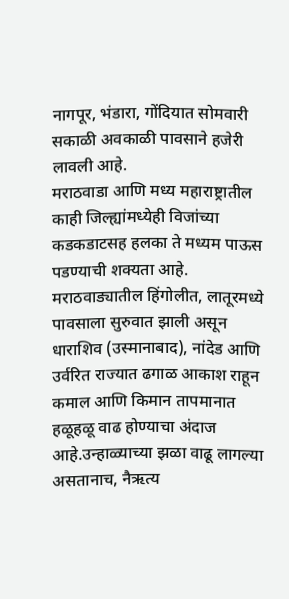नागपूर, भंडारा, गोंदियात सोमवारी सकाळी अवकाळी पावसाने हजेरी लावली आहे.
मराठवाडा आणि मध्य महाराष्ट्रातील काही जिल्ह्यांमध्येही विजांच्या कडकडाटसह हलका ते मध्यम पाऊस पडण्याची शक्यता आहे. मराठवाड्यातील हिंगोलीत, लातूरमध्ये पावसाला सुरुवात झाली असून धाराशिव (उस्मानाबाद), नांदेड आणि उर्वरित राज्यात ढगाळ आकाश राहून कमाल आणि किमान तापमानात हळूहळू वाढ होण्याचा अंदाज आहे.उन्हाळ्याच्या झळा वाढू लागल्या असतानाच, नैऋत्य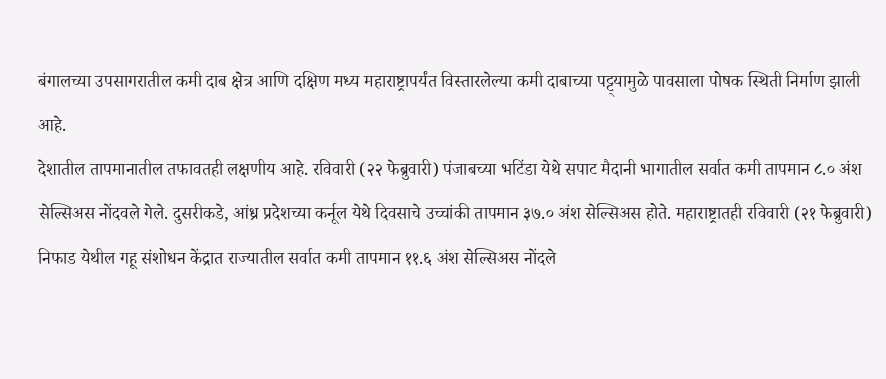बंगालच्या उपसागरातील कमी दाब क्षेत्र आणि दक्षिण मध्य महाराष्ट्रापर्यंत विस्तारलेल्या कमी दाबाच्या पट्ट्यामुळे पावसाला पोषक स्थिती निर्माण झाली आहे.
देशातील तापमानातील तफावतही लक्षणीय आहे. रविवारी (२२ फेब्रुवारी) पंजाबच्या भटिंडा येथे सपाट मैदानी भागातील सर्वात कमी तापमान ८.० अंश सेल्सिअस नोंदवले गेले. दुसरीकडे, आंध्र प्रदेशच्या कर्नूल येथे दिवसाचे उच्चांकी तापमान ३७.० अंश सेल्सिअस होते. महाराष्ट्रातही रविवारी (२१ फेब्रुवारी) निफाड येथील गहू संशोधन केंद्रात राज्यातील सर्वात कमी तापमान ११.६ अंश सेल्सिअस नोंदले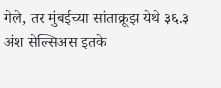गेले, तर मुंबईच्या सांताक्रूझ येथे ३६.३ अंश सेल्सिअस इतके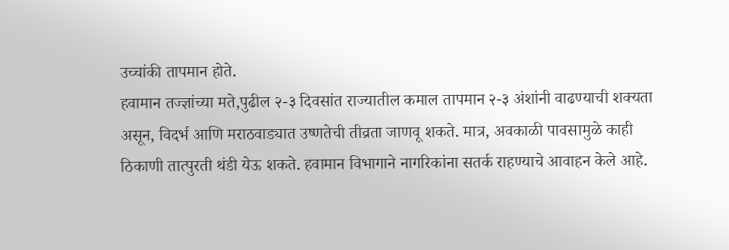उच्चांकी तापमान होते.
हवामान तज्ज्ञांच्या मते,पुढील २-३ दिवसांत राज्यातील कमाल तापमान २-३ अंशांनी वाढण्याची शक्यता असून, विदर्भ आणि मराठवाड्यात उष्णतेची तीव्रता जाणवू शकते. मात्र, अवकाळी पावसामुळे काही ठिकाणी तात्पुरती थंडी येऊ शकते. हवामान विभागाने नागरिकांना सतर्क राहण्याचे आवाहन केले आहे.